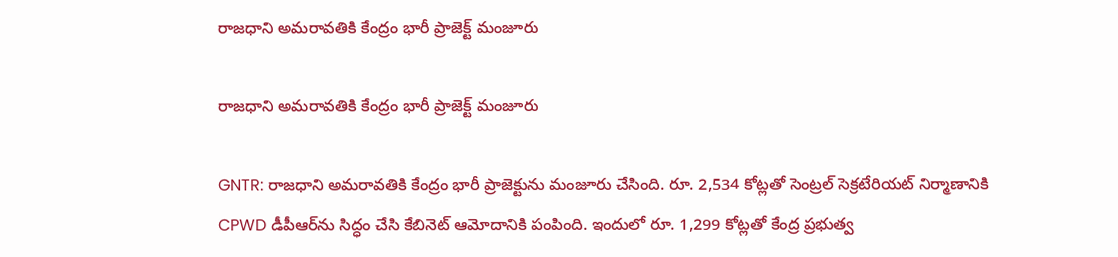రాజధాని అమరావతికి కేంద్రం భారీ ప్రాజెక్ట్ మంజూరు

రాజధాని అమరావతికి కేంద్రం భారీ ప్రాజెక్ట్ మంజూరు

GNTR: రాజధాని అమరావతికి కేంద్రం భారీ ప్రాజెక్టును మంజూరు చేసింది. రూ. 2,534 కోట్లతో సెంట్రల్ సెక్రటేరియట్ నిర్మాణానికి CPWD డీపీఆర్‌ను సిద్ధం చేసి కేబినెట్ ఆమోదానికి పంపింది. ఇందులో రూ. 1,299 కోట్లతో కేంద్ర ప్రభుత్వ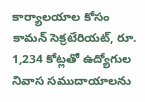కార్యాలయాల కోసం కామన్ సెక్రటేరియట్, రూ. 1,234 కోట్లతో ఉద్యోగుల నివాస సముదాయాలను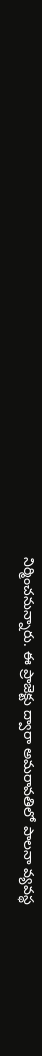నిర్మించనున్నారు. ఈ ప్రాజెక్టు ద్వారా అమరావతిలో పాలనా వ్యవస్థ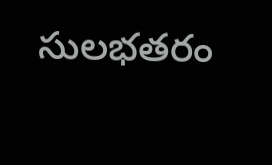సులభతరం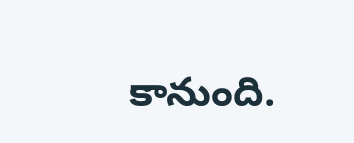కానుంది.